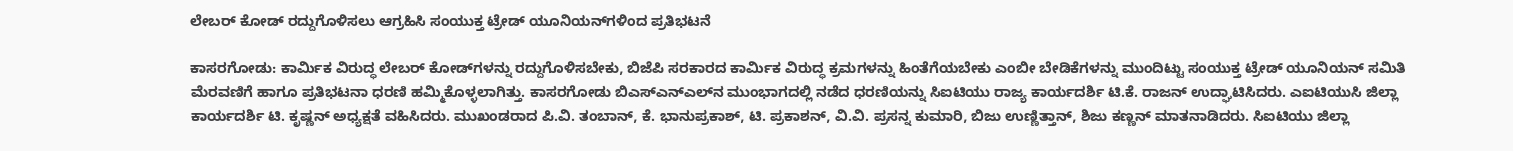ಲೇಬರ್ ಕೋಡ್ ರದ್ದುಗೊಳಿಸಲು ಆಗ್ರಹಿಸಿ ಸಂಯುಕ್ತ ಟ್ರೇಡ್ ಯೂನಿಯನ್‌ಗಳಿಂದ ಪ್ರತಿಭಟನೆ

ಕಾಸರಗೋಡು: ಕಾರ್ಮಿಕ ವಿರುದ್ಧ ಲೇಬರ್ ಕೋಡ್‌ಗಳನ್ನು ರದ್ದುಗೊಳಿಸಬೇಕು, ಬಿಜೆಪಿ ಸರಕಾರದ ಕಾರ್ಮಿಕ ವಿರುದ್ಧ ಕ್ರಮಗಳನ್ನು ಹಿಂತೆಗೆಯಬೇಕು ಎಂಬೀ ಬೇಡಿಕೆಗಳನ್ನು ಮುಂದಿಟ್ಟು ಸಂಯುಕ್ತ ಟ್ರೇಡ್ ಯೂನಿಯನ್ ಸಮಿತಿ ಮೆರವಣಿಗೆ ಹಾಗೂ ಪ್ರತಿಭಟನಾ ಧರಣಿ ಹಮ್ಮಿಕೊಳ್ಳಲಾಗಿತ್ತು. ಕಾಸರಗೋಡು ಬಿಎಸ್‌ಎನ್‌ಎಲ್‌ನ ಮುಂಭಾಗದಲ್ಲಿ ನಡೆದ ಧರಣಿಯನ್ನು ಸಿಐಟಿಯು ರಾಜ್ಯ ಕಾರ್ಯದರ್ಶಿ ಟಿ.ಕೆ. ರಾಜನ್ ಉದ್ಘಾಟಿಸಿದರು. ಎಐಟಿಯುಸಿ ಜಿಲ್ಲಾ ಕಾರ್ಯದರ್ಶಿ ಟಿ. ಕೃಷ್ಣನ್ ಅಧ್ಯಕ್ಷತೆ ವಹಿಸಿದರು. ಮುಖಂಡರಾದ ಪಿ.ವಿ. ತಂಬಾನ್, ಕೆ. ಭಾನುಪ್ರಕಾಶ್, ಟಿ. ಪ್ರಕಾಶನ್, ವಿ.ವಿ. ಪ್ರಸನ್ನ ಕುಮಾರಿ, ಬಿಜು ಉಣ್ಣಿತ್ತಾನ್, ಶಿಜು ಕಣ್ಣನ್ ಮಾತನಾಡಿದರು. ಸಿಐಟಿಯು ಜಿಲ್ಲಾ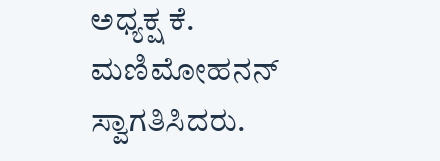ಅಧ್ಯಕ್ಷ ಕೆ. ಮಣಿಮೋಹನನ್ ಸ್ವಾಗತಿಸಿದರು.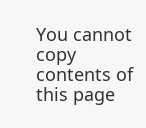You cannot copy contents of this page